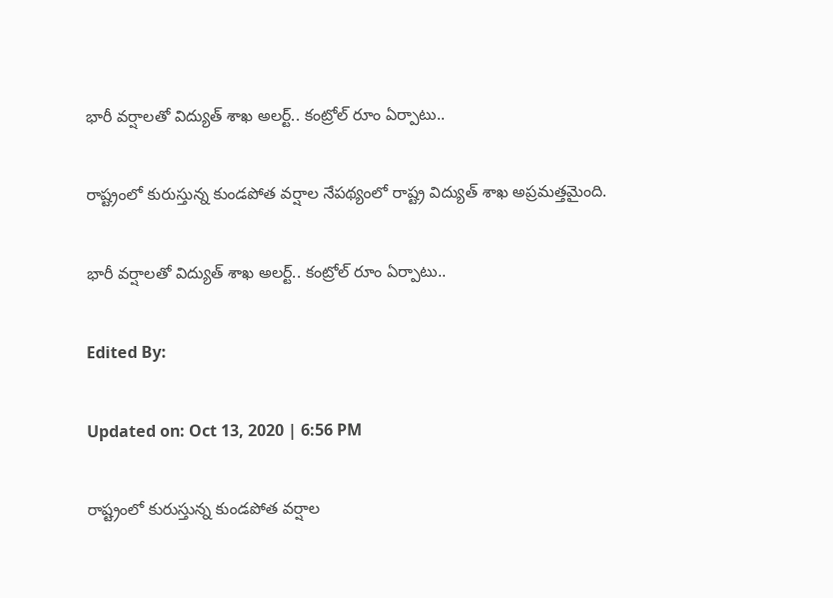భారీ వర్షాలతో విద్యుత్ శాఖ అలర్ట్.. కంట్రోల్ రూం ఏర్పాటు..

రాష్ట్రంలో కురుస్తున్న కుండపోత వర్షాల నేపథ్యంలో రాష్ట్ర విద్యుత్ శాఖ అప్రమత్తమైంది.

భారీ వర్షాలతో విద్యుత్ శాఖ అలర్ట్.. కంట్రోల్ రూం ఏర్పాటు..

Edited By:

Updated on: Oct 13, 2020 | 6:56 PM

రాష్ట్రంలో కురుస్తున్న కుండపోత వర్షాల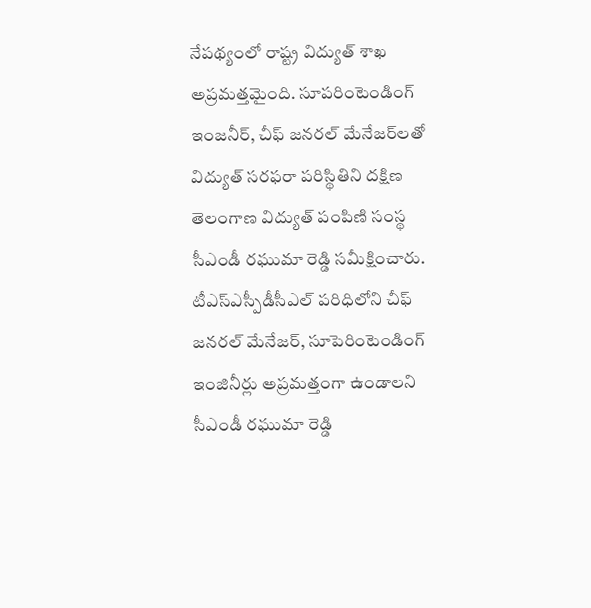నేపథ్యంలో రాష్ట్ర విద్యుత్ శాఖ అప్రమత్తమైంది. సూపరింటెండింగ్ ఇంజనీర్, చీఫ్ జనరల్ మేనేజర్‌లతో విద్యుత్ సరఫరా పరిస్థితిని దక్షిణ తెలంగాణ విద్యుత్ పంపిణి సంస్థ సీఎండీ రఘుమా రెడ్డి సమీక్షించారు. టీఎస్ఎస్పీడీసీఎల్ పరిధిలోని చీఫ్ జనరల్ మేనేజర్, సూపెరింటెండింగ్ ఇంజినీర్లు అప్రమత్తంగా ఉండాలని సీఎండీ రఘుమా రెడ్డి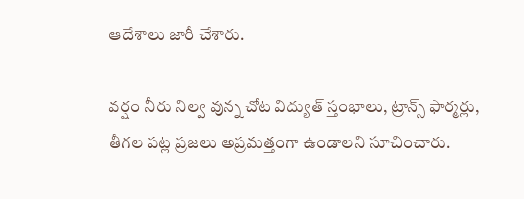ఆదేశాలు జారీ చేశారు.

వర్షం నీరు నిల్వ వున్న చోట విద్యుత్ స్తంభాలు, ట్రాన్స్ ఫార్మర్లు, తీగల పట్ల ప్రజలు అప్రమత్తంగా ఉండాలని సూచించారు.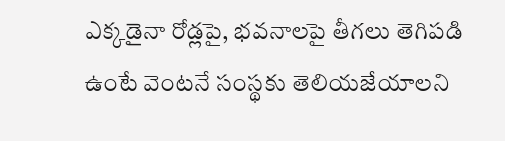ఎక్కడైనా రోడ్లపై, భవనాలపై తీగలు తెగిపడి ఉంటే వెంటనే సంస్థకు తెలియజేయాలని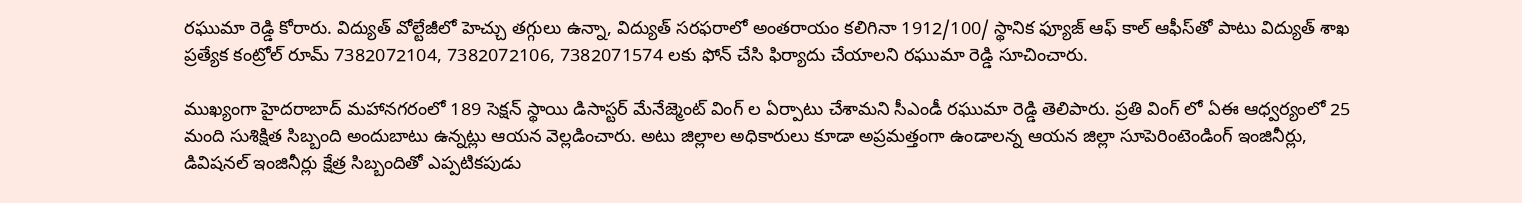రఘుమా రెడ్డి కోరారు. విద్యుత్ వోల్టేజీలో హెచ్చు తగ్గులు ఉన్నా, విద్యుత్ సరఫరాలో అంతరాయం కలిగినా 1912/100/ స్థానిక ఫ్యూజ్ ఆఫ్ కాల్ ఆఫీస్‌తో పాటు విద్యుత్ శాఖ ప్రత్యేక కంట్రోల్ రూమ్ 7382072104, 7382072106, 7382071574 లకు ఫోన్ చేసి ఫిర్యాదు చేయాలని రఘుమా రెడ్డి సూచించారు.

ముఖ్యంగా హైదరాబాద్ మహానగరంలో 189 సెక్షన్ స్థాయి డిసాస్టర్ మేనేజ్మెంట్ వింగ్ ల ఏర్పాటు చేశామని సీఎండీ రఘుమా రెడ్డి తెలిపారు. ప్రతి వింగ్ లో ఏఈ ఆధ్వర్యంలో 25 మంది సుశిక్షిత సిబ్బంది అందుబాటు ఉన్నట్లు ఆయన వెల్లడించారు. అటు జిల్లాల అధికారులు కూడా అప్రమత్తంగా ఉండాలన్న ఆయన జిల్లా సూపెరింటెండింగ్ ఇంజినీర్లు, డివిషనల్ ఇంజినీర్లు క్షేత్ర సిబ్బందితో ఎప్పటికపుడు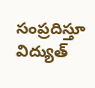సంప్రదిస్తూ విద్యుత్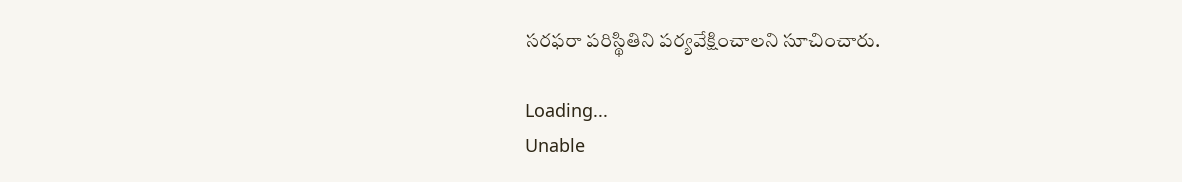సరఫరా పరిస్థితిని పర్యవేక్షించాలని సూచించారు.

Loading...
Unable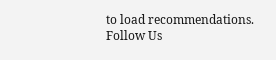to load recommendations.
Follow Us